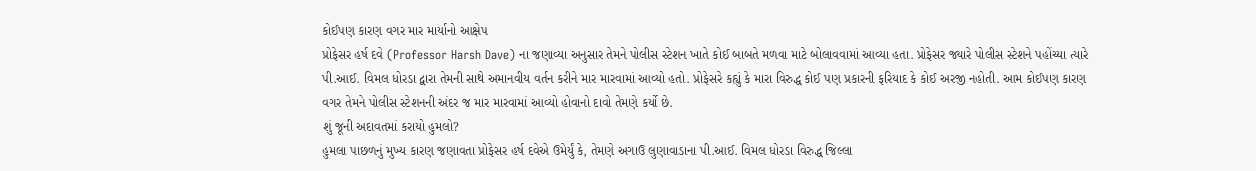કોઈપણ કારણ વગર માર માર્યાનો આક્ષેપ
પ્રોફેસર હર્ષ દવે (Professor Harsh Dave) ના જણાવ્યા અનુસાર તેમને પોલીસ સ્ટેશન ખાતે કોઈ બાબતે મળવા માટે બોલાવવામાં આવ્યા હતા. પ્રોફેસર જ્યારે પોલીસ સ્ટેશને પહોંચ્યા ત્યારે પી.આઈ. વિમલ ધોરડા દ્વારા તેમની સાથે અમાનવીય વર્તન કરીને માર મારવામાં આવ્યો હતો. પ્રોફેસરે કહ્યું કે મારા વિરુદ્ધ કોઈ પણ પ્રકારની ફરિયાદ કે કોઈ અરજી નહોતી. આમ કોઈપણ કારણ વગર તેમને પોલીસ સ્ટેશનની અંદર જ માર મારવામાં આવ્યો હોવાનો દાવો તેમણે કર્યો છે.
શું જૂની અદાવતમાં કરાયો હુમલો?
હુમલા પાછળનું મુખ્ય કારણ જણાવતા પ્રોફેસર હર્ષ દવેએ ઉમેર્યું કે, તેમણે અગાઉ લુણાવાડાના પી.આઈ. વિમલ ધોરડા વિરુદ્ધ જિલ્લા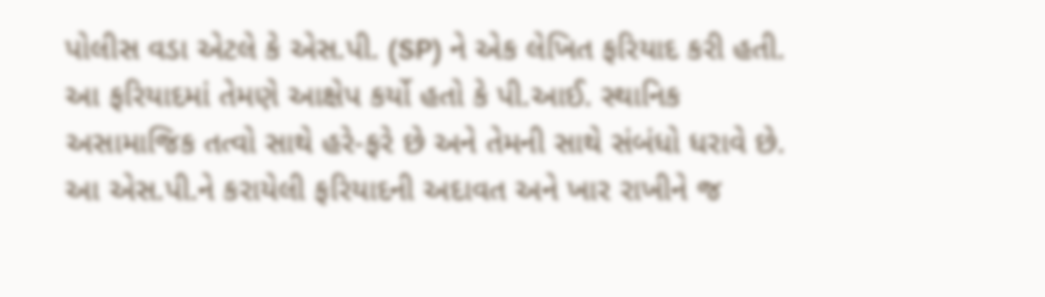પોલીસ વડા એટલે કે એસ.પી. (SP) ને એક લેખિત ફરિયાદ કરી હતી. આ ફરિયાદમાં તેમણે આક્ષેપ કર્યો હતો કે પી.આઈ. સ્થાનિક અસામાજિક તત્વો સાથે હરે-ફરે છે અને તેમની સાથે સંબંધો ધરાવે છે. આ એસ.પી.ને કરાયેલી ફરિયાદની અદાવત અને ખાર રાખીને જ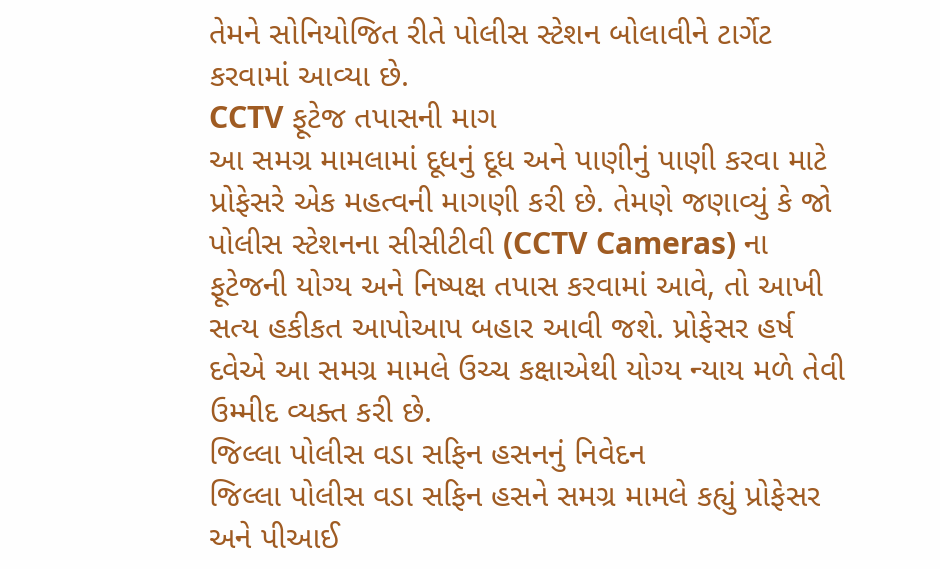તેમને સોનિયોજિત રીતે પોલીસ સ્ટેશન બોલાવીને ટાર્ગેટ કરવામાં આવ્યા છે.
CCTV ફૂટેજ તપાસની માગ
આ સમગ્ર મામલામાં દૂધનું દૂધ અને પાણીનું પાણી કરવા માટે પ્રોફેસરે એક મહત્વની માગણી કરી છે. તેમણે જણાવ્યું કે જો પોલીસ સ્ટેશનના સીસીટીવી (CCTV Cameras) ના ફૂટેજની યોગ્ય અને નિષ્પક્ષ તપાસ કરવામાં આવે, તો આખી સત્ય હકીકત આપોઆપ બહાર આવી જશે. પ્રોફેસર હર્ષ દવેએ આ સમગ્ર મામલે ઉચ્ચ કક્ષાએથી યોગ્ય ન્યાય મળે તેવી ઉમ્મીદ વ્યક્ત કરી છે.
જિલ્લા પોલીસ વડા સફિન હસનનું નિવેદન
જિલ્લા પોલીસ વડા સફિન હસને સમગ્ર મામલે કહ્યું પ્રોફેસર અને પીઆઈ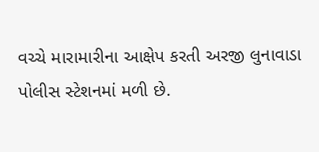વચ્ચે મારામારીના આક્ષેપ કરતી અરજી લુનાવાડા પોલીસ સ્ટેશનમાં મળી છે.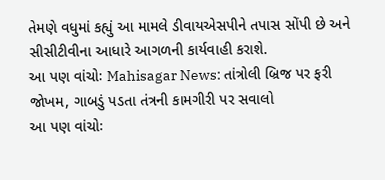તેમણે વધુમાં કહ્યું આ મામલે ડીવાયએસપીને તપાસ સોંપી છે અને સીસીટીવીના આધારે આગળની કાર્યવાહી કરાશે.
આ પણ વાંચોઃ Mahisagar News: તાંત્રોલી બ્રિજ પર ફરી જોખમ, ગાબડું પડતા તંત્રની કામગીરી પર સવાલો
આ પણ વાંચોઃ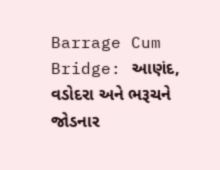Barrage Cum Bridge: આણંદ, વડોદરા અને ભરૂચને જોડનાર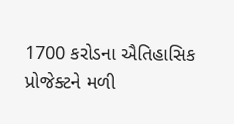1700 કરોડના ઐતિહાસિક પ્રોજેક્ટને મળી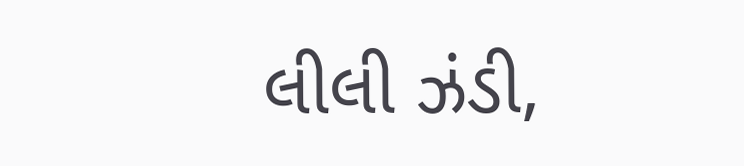લીલી ઝંડી,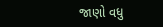જાણો વધુ